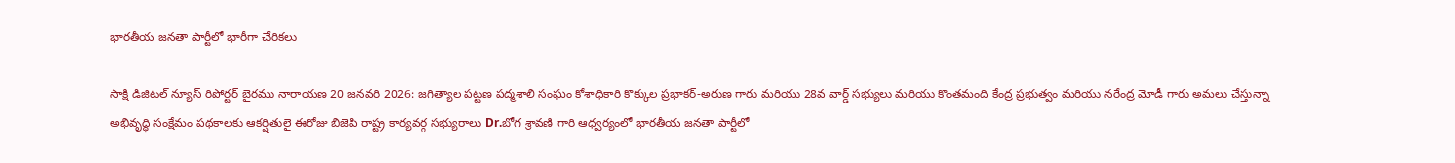భారతీయ జనతా పార్టీలో భారీగా చేరికలు

సాక్షి డిజిటల్ న్యూస్ రిపోర్టర్ బైరము నారాయణ 20 జనవరి 2026: జగిత్యాల పట్టణ పద్మశాలి సంఘం కోశాధికారి కొక్కుల ప్రభాకర్-అరుణ గారు మరియు 28వ వార్డ్ సభ్యులు మరియు కొంతమంది కేంద్ర ప్రభుత్వం మరియు నరేంద్ర మోడీ గారు అమలు చేస్తున్నా అభివృద్ధి సంక్షేమం పథకాలకు ఆకర్షితులై ఈరోజు బిజెపి రాష్ట్ర కార్యవర్గ సభ్యురాలు Dr.బోగ శ్రావణి గారి ఆధ్వర్యంలో భారతీయ జనతా పార్టీలో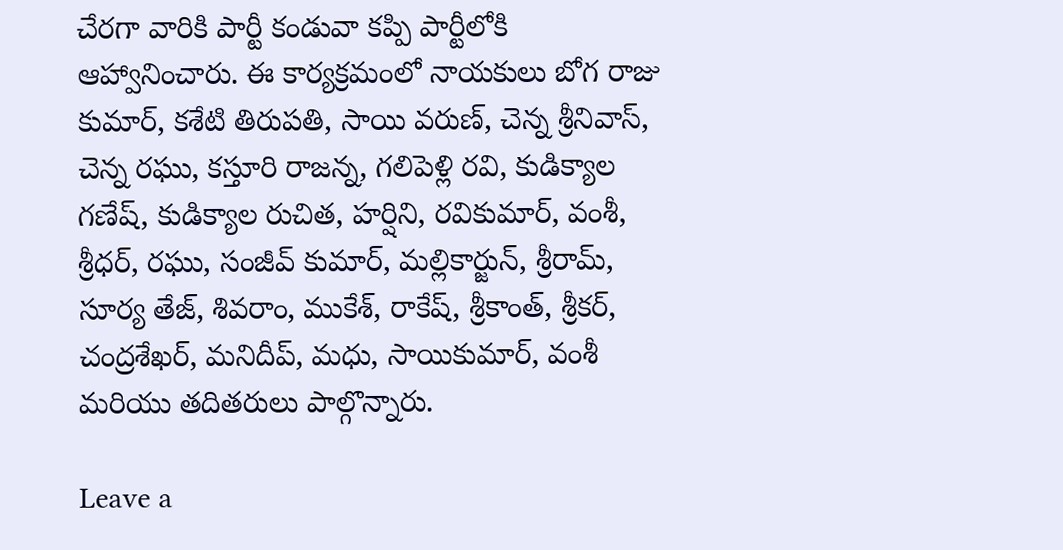చేరగా వారికి పార్టీ కండువా కప్పి పార్టీలోకి ఆహ్వానించారు. ఈ కార్యక్రమంలో నాయకులు బోగ రాజు కుమార్, కశేటి తిరుపతి, సాయి వరుణ్, చెన్న శ్రీనివాస్, చెన్న రఘు, కస్తూరి రాజన్న, గలిపెళ్లి రవి, కుడిక్యాల గణేష్, కుడిక్యాల రుచిత, హర్షిని, రవికుమార్, వంశీ, శ్రీధర్, రఘు, సంజీవ్ కుమార్, మల్లికార్జున్, శ్రీరామ్, సూర్య తేజ్, శివరాం, ముకేశ్, రాకేష్, శ్రీకాంత్, శ్రీకర్, చంద్రశేఖర్, మనిదీప్, మధు, సాయికుమార్, వంశీ మరియు తదితరులు పాల్గొన్నారు.

Leave a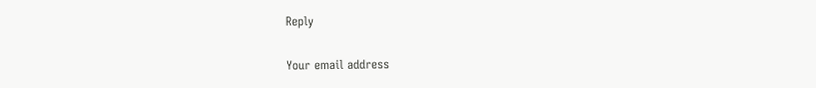Reply

Your email address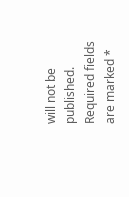will not be published. Required fields are marked *